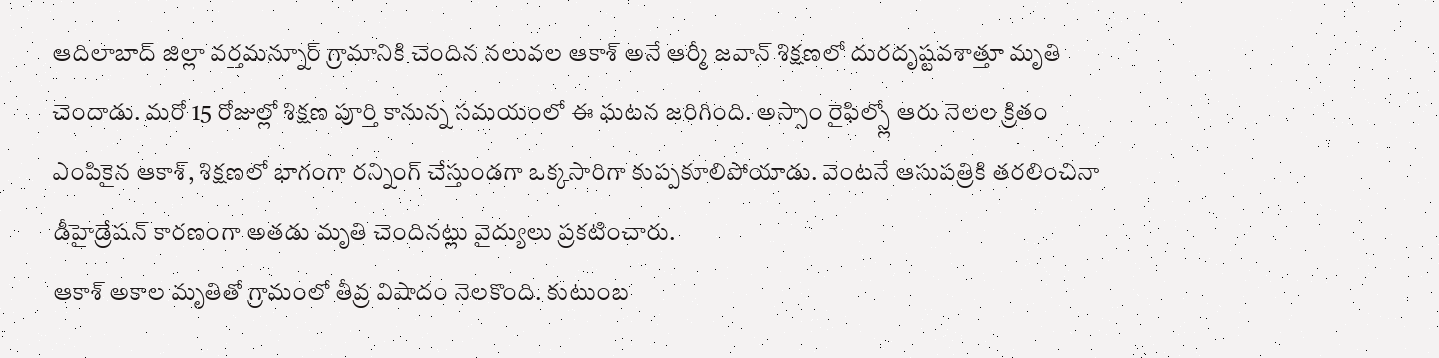ఆదిలాబాద్ జిల్లా వర్తమన్నూర్ గ్రామానికి చెందిన నలువల ఆకాశ్ అనే ఆర్మీ జవాన్ శిక్షణలో దురదృష్టవశాత్తూ మృతి చెందాడు. మరో 15 రోజుల్లో శిక్షణ పూర్తి కానున్న సమయంలో ఈ ఘటన జరిగింది. అస్సాం రైఫిల్స్లో ఆరు నెలల క్రితం ఎంపికైన ఆకాశ్, శిక్షణలో భాగంగా రన్నింగ్ చేస్తుండగా ఒక్కసారిగా కుప్పకూలిపోయాడు. వెంటనే ఆసుపత్రికి తరలించినా డీహైడ్రేషన్ కారణంగా అతడు మృతి చెందినట్లు వైద్యులు ప్రకటించారు.
ఆకాశ్ అకాల మృతితో గ్రామంలో తీవ్ర విషాదం నెలకొంది. కుటుంబ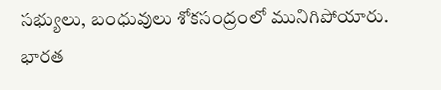సభ్యులు, బంధువులు శోకసంద్రంలో మునిగిపోయారు. భారత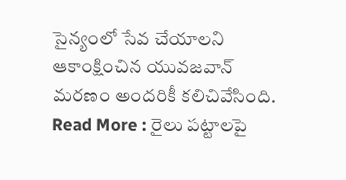సైన్యంలో సేవ చేయాలని ఆకాంక్షించిన యువజవాన్ మరణం అందరికీ కలిచివేసింది.
Read More : రైలు పట్టాలపై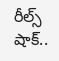రీల్స్ షాక్..